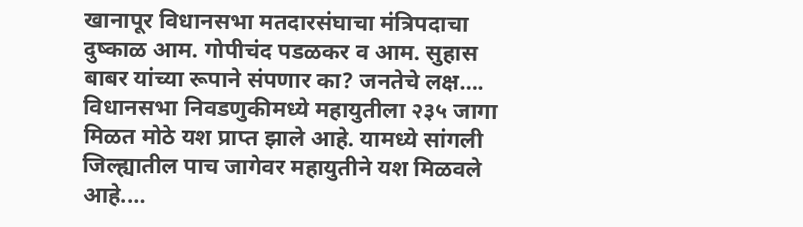खानापूर विधानसभा मतदारसंघाचा मंत्रिपदाचा दुष्काळ आम. गोपीचंद पडळकर व आम. सुहास बाबर यांच्या रूपाने संपणार का? जनतेचे लक्ष….
विधानसभा निवडणुकीमध्ये महायुतीला २३५ जागा मिळत मोठे यश प्राप्त झाले आहे. यामध्ये सांगली जिल्ह्यातील पाच जागेवर महायुतीने यश मिळवले आहे.…